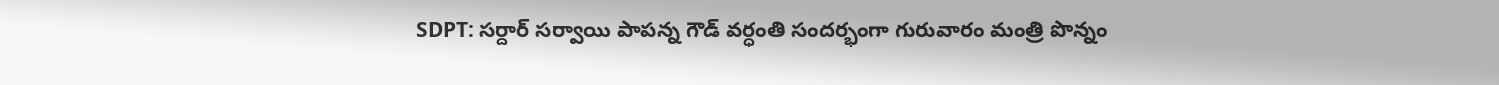SDPT: సర్దార్ సర్వాయి పాపన్న గౌడ్ వర్ధంతి సందర్భంగా గురువారం మంత్రి పొన్నం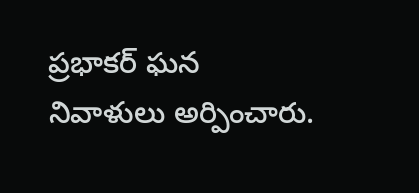ప్రభాకర్ ఘన నివాళులు అర్పించారు.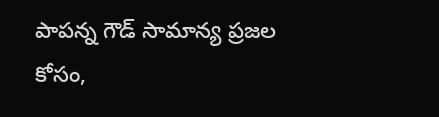పాపన్న గౌడ్ సామాన్య ప్రజల కోసం,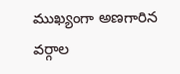ముఖ్యంగా అణగారిన వర్గాల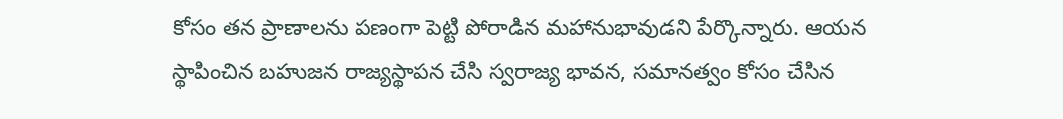కోసం తన ప్రాణాలను పణంగా పెట్టి పోరాడిన మహానుభావుడని పేర్కొన్నారు. ఆయన స్థాపించిన బహుజన రాజ్యస్థాపన చేసి స్వరాజ్య భావన, సమానత్వం కోసం చేసిన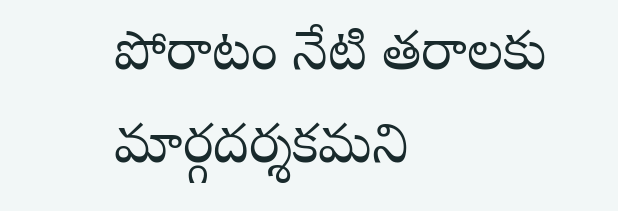పోరాటం నేటి తరాలకు మార్గదర్శకమని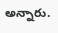అన్నారు.